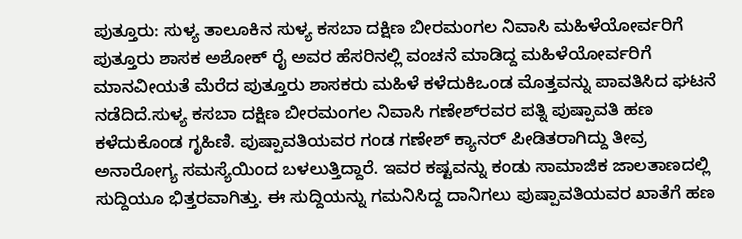ಪುತ್ತೂರು: ಸುಳ್ಯ ತಾಲೂಕಿನ ಸುಳ್ಯ ಕಸಬಾ ದಕ್ಷಿಣ ಬೀರಮಂಗಲ ನಿವಾಸಿ ಮಹಿಳೆಯೋರ್ವರಿಗೆ ಪುತ್ತೂರು ಶಾಸಕ ಅಶೋಕ್ ರೈ ಅವರ ಹೆಸರಿನಲ್ಲಿ ವಂಚನೆ ಮಾಡಿದ್ದ ಮಹಿಳೆಯೋರ್ವರಿಗೆ ಮಾನವೀಯತೆ ಮೆರೆದ ಪುತ್ತೂರು ಶಾಸಕರು ಮಹಿಳೆ ಕಳೆದುಕಿಒಂಡ ಮೊತ್ತವನ್ನು ಪಾವತಿಸಿದ ಘಟನೆ ನಡೆದಿದೆ.ಸುಳ್ಯ ಕಸಬಾ ದಕ್ಷಿಣ ಬೀರಮಂಗಲ ನಿವಾಸಿ ಗಣೇಶ್‌ರವರ ಪತ್ನಿ ಪುಷ್ಪಾವತಿ ಹಣ ಕಳೆದುಕೊಂಡ ಗೃಹಿಣಿ. ಪುಷ್ಪಾವತಿಯವರ ಗಂಡ ಗಣೇಶ್ ಕ್ಯಾನರ್ ಪೀಡಿತರಾಗಿದ್ದು ತೀವ್ರ ಅನಾರೋಗ್ಯ ಸಮಸ್ಯೆಯಿಂದ ಬಳಲುತ್ತಿದ್ದಾರೆ. ಇವರ ಕಷ್ಟವನ್ನು ಕಂಡು ಸಾಮಾಜಿಕ ಜಾಲತಾಣದಲ್ಲಿ ಸುದ್ದಿಯೂ ಭಿತ್ತರವಾಗಿತ್ತು. ಈ ಸುದ್ದಿಯನ್ನು ಗಮನಿಸಿದ್ದ ದಾನಿಗಲು ಪುಷ್ಪಾವತಿಯವರ ಖಾತೆಗೆ ಹಣ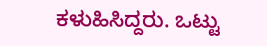ಕಳುಹಿಸಿದ್ದರು. ಒಟ್ಟು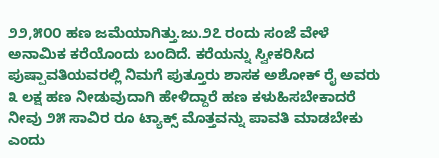೨೨,೫೦೦ ಹಣ ಜಮೆಯಾಗಿತ್ತು.ಜು.೨೭ ರಂದು ಸಂಜೆ ವೇಳೆ ಅನಾಮಿಕ ಕರೆಯೊಂದು ಬಂದಿದೆ. ಕರೆಯನ್ನು ಸ್ವೀಕರಿಸಿದ ಪುಷ್ಪಾವತಿಯವರಲ್ಲಿ ನಿಮಗೆ ಪುತ್ತೂರು ಶಾಸಕ ಅಶೋಕ್ ರೈ ಅವರು ೩ ಲಕ್ಷ ಹಣ ನೀಡುವುದಾಗಿ ಹೇಳಿದ್ದಾರೆ ಹಣ ಕಳುಹಿಸಬೇಕಾದರೆ ನೀವು ೨೫ ಸಾವಿರ ರೂ ಟ್ಯಾಕ್ಸ್ ಮೊತ್ತವನ್ನು ಪಾವತಿ ಮಾಡಬೇಕು ಎಂದು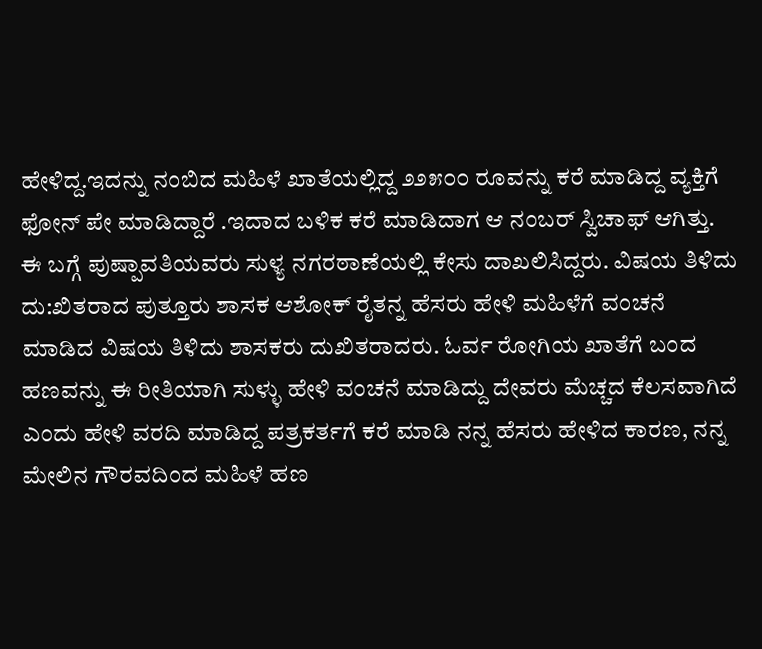ಹೇಳಿದ್ದ.ಇದನ್ನು ನಂಬಿದ ಮಹಿಳೆ ಖಾತೆಯಲ್ಲಿದ್ದ ೨೨೫೦೦ ರೂವನ್ನು ಕರೆ ಮಾಡಿದ್ದ ವ್ಯಕ್ತಿಗೆ ಫೋನ್ ಪೇ ಮಾಡಿದ್ದಾರೆ .ಇದಾದ ಬಳಿಕ ಕರೆ ಮಾಡಿದಾಗ ಆ ನಂಬರ್ ಸ್ವಿಚಾಫ್ ಆಗಿತ್ತು. ಈ ಬಗ್ಗೆ ಪುಷ್ಪಾವತಿಯವರು ಸುಳ್ಯ ನಗರಠಾಣೆಯಲ್ಲಿ ಕೇಸು ದಾಖಲಿಸಿದ್ದರು. ವಿಷಯ ತಿಳಿದು ದು:ಖಿತರಾದ ಪುತ್ತೂರು ಶಾಸಕ ಆಶೋಕ್ ರೈತನ್ನ ಹೆಸರು ಹೇಳಿ ಮಹಿಳೆಗೆ ವಂಚನೆ ಮಾಡಿದ ವಿಷಯ ತಿಳಿದು ಶಾಸಕರು ದುಖಿತರಾದರು. ಓರ್ವ ರೋಗಿಯ ಖಾತೆಗೆ ಬಂದ ಹಣವನ್ನು ಈ ರೀತಿಯಾಗಿ ಸುಳ್ಳು ಹೇಳಿ ವಂಚನೆ ಮಾಡಿದ್ದು ದೇವರು ಮೆಚ್ಚದ ಕೆಲಸವಾಗಿದೆ ಎಂದು ಹೇಳಿ ವರದಿ ಮಾಡಿದ್ದ ಪತ್ರಕರ್ತಗೆ ಕರೆ ಮಾಡಿ ನನ್ನ ಹೆಸರು ಹೇಳಿದ ಕಾರಣ, ನನ್ನ ಮೇಲಿನ ಗೌರವದಿಂದ ಮಹಿಳೆ ಹಣ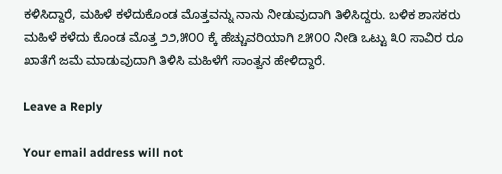ಕಳಿಸಿದ್ದಾರೆ, ಮಹಿಳೆ ಕಳೆದುಕೊಂಡ ಮೊತ್ತವನ್ನು ನಾನು ನೀಡುವುದಾಗಿ ತಿಳಿಸಿದ್ದರು. ಬಳಿಕ ಶಾಸಕರು ಮಹಿಳೆ ಕಳೆದು ಕೊಂಡ ಮೊತ್ತ ೨೨,೫೦೦ ಕ್ಕೆ ಹೆಚ್ಚುವರಿಯಾಗಿ ೭೫೦೦ ನೀಡಿ ಒಟ್ಟು ೩೦ ಸಾವಿರ ರೂ ಖಾತೆಗೆ ಜಮೆ ಮಾಡುವುದಾಗಿ ತಿಳಿಸಿ ಮಹಿಳೆಗೆ ಸಾಂತ್ವನ ಹೇಳಿದ್ದಾರೆ.

Leave a Reply

Your email address will not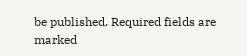be published. Required fields are marked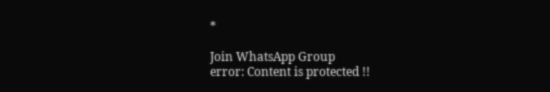*

Join WhatsApp Group
error: Content is protected !!